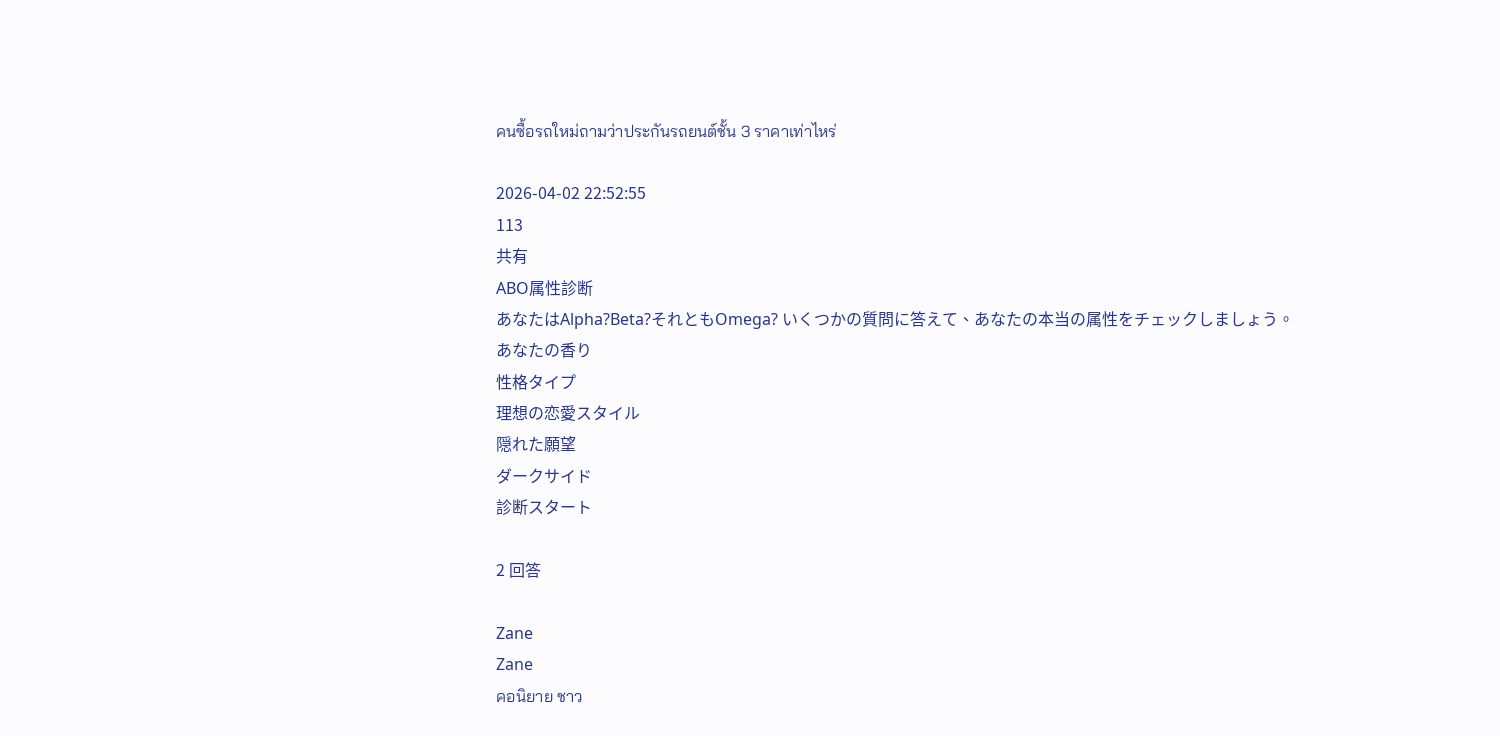คนซื้อรถใหม่ถามว่าประกันรถยนต์ชั้น 3 ราคาเท่าไหร่

2026-04-02 22:52:55
113
共有
ABO属性診断
あなたはAlpha?Beta?それともOmega? いくつかの質問に答えて、あなたの本当の属性をチェックしましょう。
あなたの香り
性格タイプ
理想の恋愛スタイル
隠れた願望
ダークサイド
診断スタート

2 回答

Zane
Zane
คอนิยาย ชาว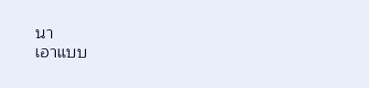นา
เอาแบบ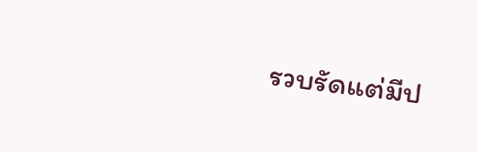รวบรัดแต่มีป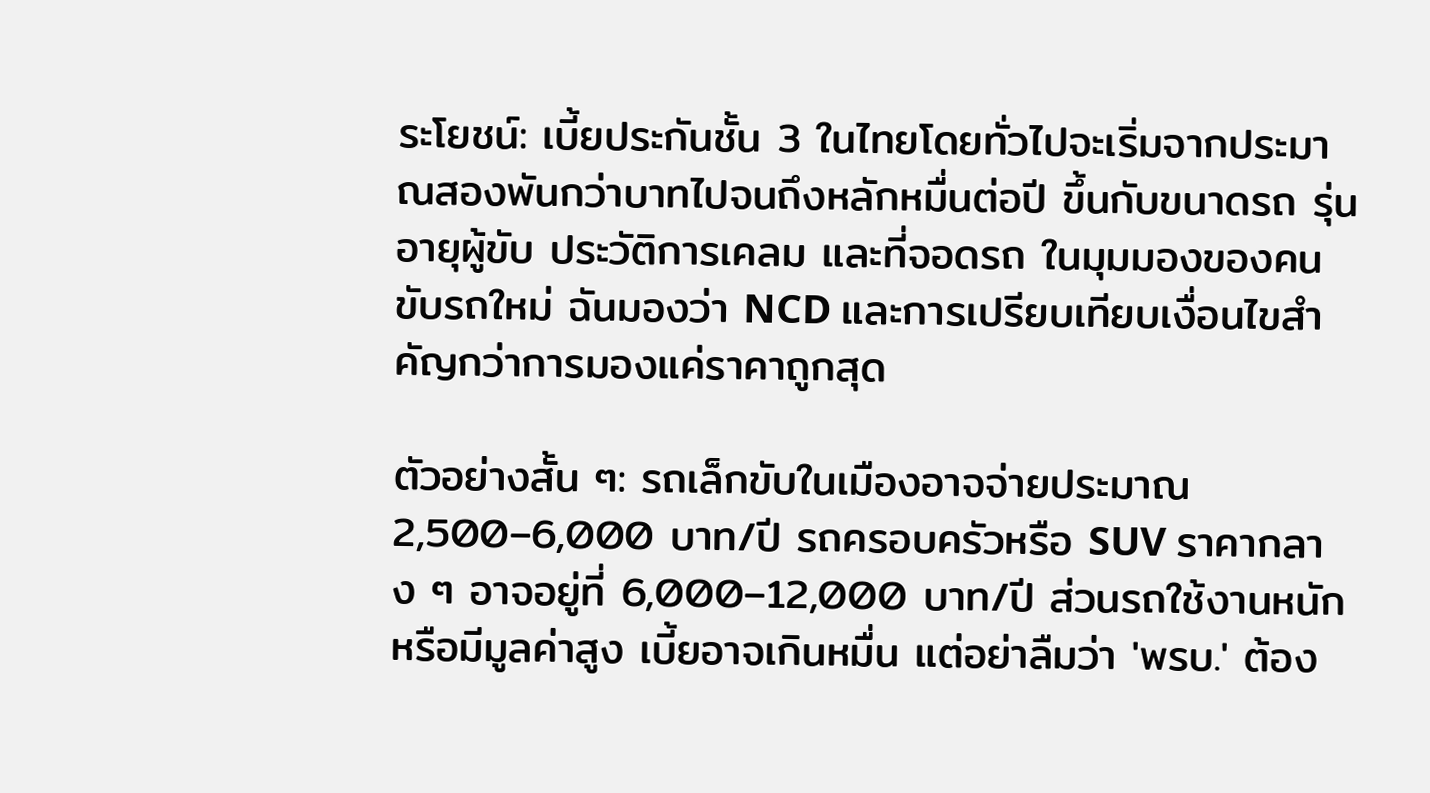ระโยชน์: เบี้ยประกันชั้น 3 ในไทยโดยทั่วไปจะเริ่มจากประมาณสองพันกว่าบาทไปจนถึงหลักหมื่นต่อปี ขึ้นกับขนาดรถ รุ่น อายุผู้ขับ ประวัติการเคลม และที่จอดรถ ในมุมมองของคนขับรถใหม่ ฉันมองว่า NCD และการเปรียบเทียบเงื่อนไขสำคัญกว่าการมองแค่ราคาถูกสุด

ตัวอย่างสั้น ๆ: รถเล็กขับในเมืองอาจจ่ายประมาณ 2,500–6,000 บาท/ปี รถครอบครัวหรือ SUV ราคากลาง ๆ อาจอยู่ที่ 6,000–12,000 บาท/ปี ส่วนรถใช้งานหนักหรือมีมูลค่าสูง เบี้ยอาจเกินหมื่น แต่อย่าลืมว่า 'พรบ.' ต้อง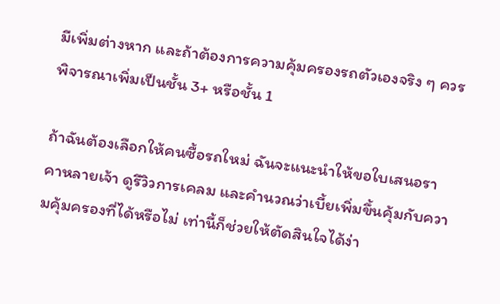มีเพิ่มต่างหาก และถ้าต้องการความคุ้มครองรถตัวเองจริง ๆ ควรพิจารณาเพิ่มเป็นชั้น 3+ หรือชั้น 1

ถ้าฉันต้องเลือกให้คนซื้อรถใหม่ ฉันจะแนะนำให้ขอใบเสนอราคาหลายเจ้า ดูรีวิวการเคลม และคำนวณว่าเบี้ยเพิ่มขึ้นคุ้มกับความคุ้มครองที่ได้หรือไม่ เท่านี้ก็ช่วยให้ตัดสินใจได้ง่า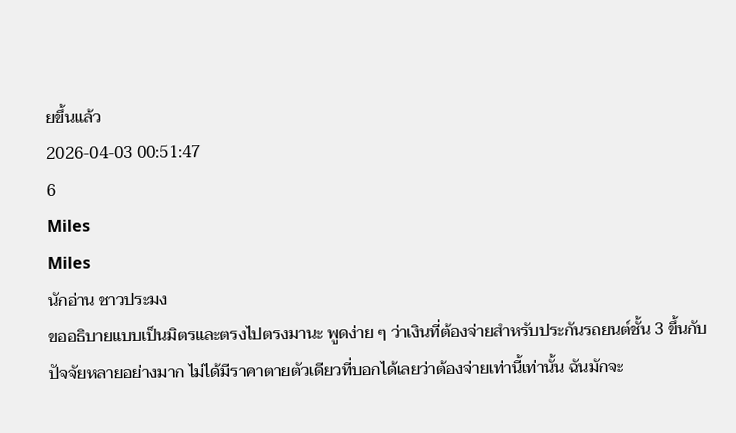ยขึ้นแล้ว
2026-04-03 00:51:47
6
Miles
Miles
นักอ่าน ชาวประมง
ขออธิบายแบบเป็นมิตรและตรงไปตรงมานะ พูดง่าย ๆ ว่าเงินที่ต้องจ่ายสำหรับประกันรถยนต์ชั้น 3 ขึ้นกับปัจจัยหลายอย่างมาก ไม่ได้มีราคาตายตัวเดียวที่บอกได้เลยว่าต้องจ่ายเท่านี้เท่านั้น ฉันมักจะ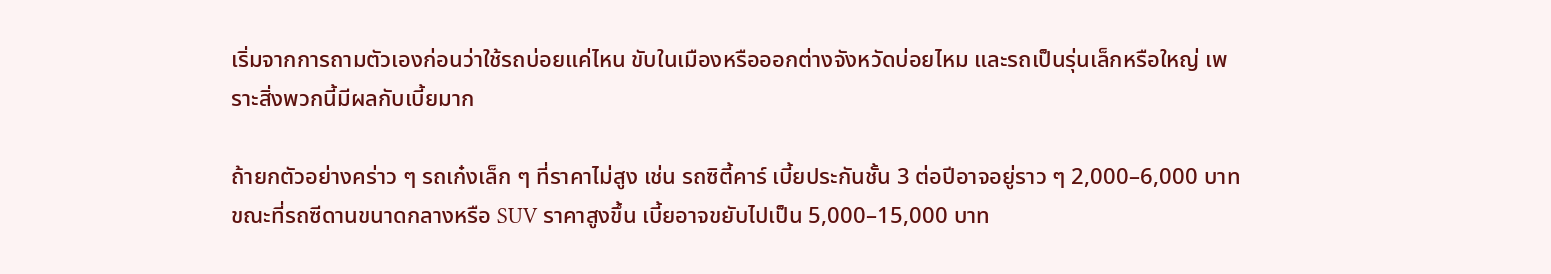เริ่มจากการถามตัวเองก่อนว่าใช้รถบ่อยแค่ไหน ขับในเมืองหรือออกต่างจังหวัดบ่อยไหม และรถเป็นรุ่นเล็กหรือใหญ่ เพราะสิ่งพวกนี้มีผลกับเบี้ยมาก

ถ้ายกตัวอย่างคร่าว ๆ รถเก๋งเล็ก ๆ ที่ราคาไม่สูง เช่น รถซิตี้คาร์ เบี้ยประกันชั้น 3 ต่อปีอาจอยู่ราว ๆ 2,000–6,000 บาท ขณะที่รถซีดานขนาดกลางหรือ SUV ราคาสูงขึ้น เบี้ยอาจขยับไปเป็น 5,000–15,000 บาท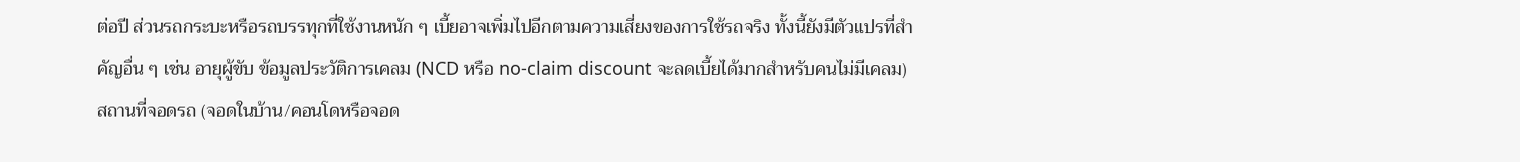ต่อปี ส่วนรถกระบะหรือรถบรรทุกที่ใช้งานหนัก ๆ เบี้ยอาจเพิ่มไปอีกตามความเสี่ยงของการใช้รถจริง ทั้งนี้ยังมีตัวแปรที่สำคัญอื่น ๆ เช่น อายุผู้ขับ ข้อมูลประวัติการเคลม (NCD หรือ no-claim discount จะลดเบี้ยได้มากสำหรับคนไม่มีเคลม) สถานที่จอดรถ (จอดในบ้าน/คอนโดหรือจอด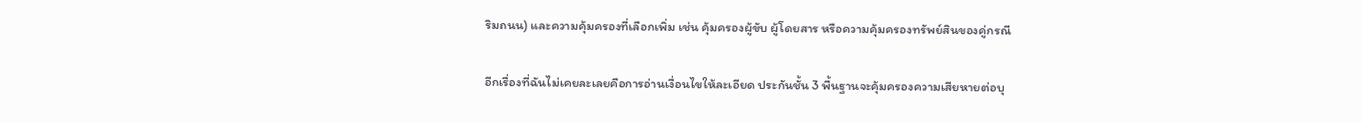ริมถนน) และความคุ้มครองที่เลือกเพิ่ม เช่น คุ้มครองผู้ขับ ผู้โดยสาร หรือความคุ้มครองทรัพย์สินของคู่กรณี

อีกเรื่องที่ฉันไม่เคยละเลยคือการอ่านเงื่อนไขให้ละเอียด ประกันชั้น 3 พื้นฐานจะคุ้มครองความเสียหายต่อบุ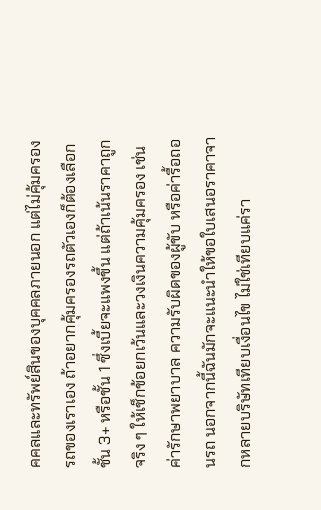คคลและทรัพย์สินของบุคคลภายนอก แต่ไม่คุ้มครองรถของเราเอง ถ้าอยากคุ้มครองรถตัวเองก็ต้องเลือกชั้น 3+ หรือชั้น 1 ซึ่งเบี้ยจะแพงขึ้น แต่ถ้าเน้นราคาถูกจริง ๆ ให้เช็กข้อยกเว้นและวงเงินความคุ้มครอง เช่น ค่ารักษาพยาบาล ความรับผิดของผู้ขับ หรือค่ารื้อถอนรถ นอกจากนี้ฉันมักจะแนะนำให้ขอใบเสนอราคาจากหลายบริษัทเทียบเงื่อนไข ไม่ใช่เทียบแค่รา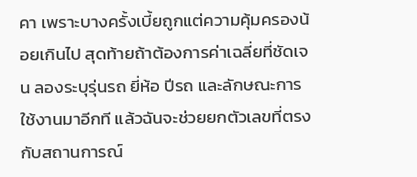คา เพราะบางครั้งเบี้ยถูกแต่ความคุ้มครองน้อยเกินไป สุดท้ายถ้าต้องการค่าเฉลี่ยที่ชัดเจน ลองระบุรุ่นรถ ยี่ห้อ ปีรถ และลักษณะการใช้งานมาอีกที แล้วฉันจะช่วยยกตัวเลขที่ตรงกับสถานการณ์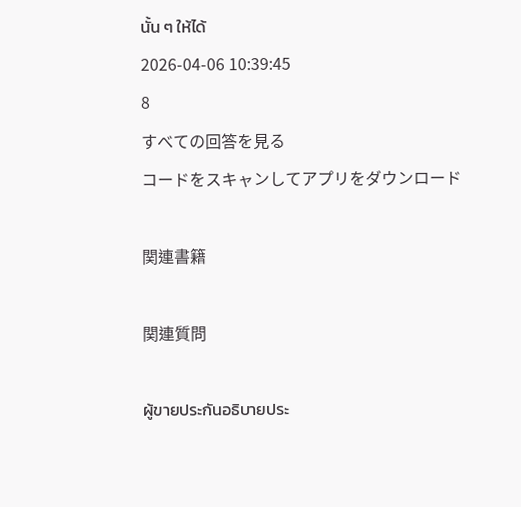นั้น ๆ ให้ได้
2026-04-06 10:39:45
8
すべての回答を見る
コードをスキャンしてアプリをダウンロード

関連書籍

関連質問

ผู้ขายประกันอธิบายประ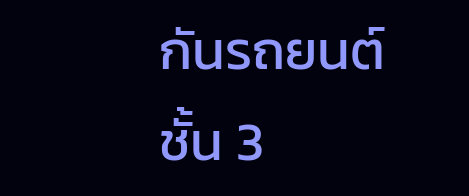กันรถยนต์ชั้น 3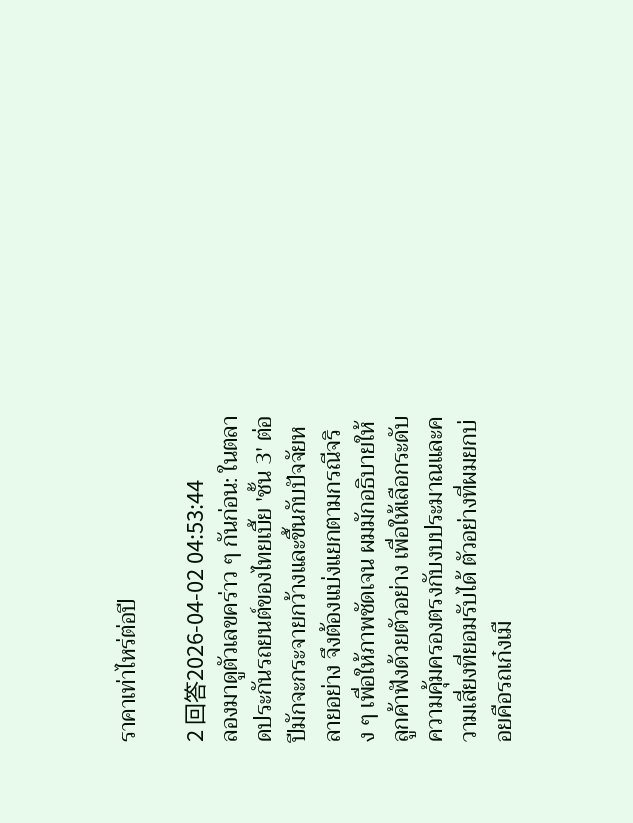ราคาเท่าไหร่ต่อปี

2 回答2026-04-02 04:53:44
ลองมาดูตัวเลขคร่าว ๆ กันก่อน: ในตลาดประกันรถยนต์ของไทยเบี้ย 'ชั้น 3' ต่อปีมักจะกระจายกว้างและขึ้นกับปัจจัยหลายอย่าง จึงต้องแบ่งแยกตามกรณีจริง ๆ เพื่อให้ภาพชัดเจน ผมมักอธิบายให้ลูกค้าฟังด้วยตัวอย่าง เพื่อให้เลือกระดับความคุ้มครองตรงกับงบประมาณและความเสี่ยงที่ยอมรับได้ ตัวอย่างที่ผมยกบ่อยคือรถเก๋งเมื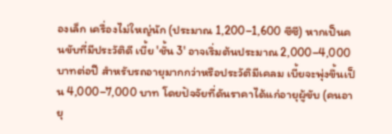องเล็ก เครื่องไม่ใหญ่นัก (ประมาณ 1,200–1,600 ซีซี) หากเป็นคนขับที่มีประวัติดี เบี้ย 'ชั้น 3' อาจเริ่มต้นประมาณ 2,000–4,000 บาทต่อปี สำหรับรถอายุมากกว่าหรือประวัติมีเคลม เบี้ยจะพุ่งขึ้นเป็น 4,000–7,000 บาท โดยปัจจัยที่ดันราคาได้แก่อายุผู้ขับ (คนอายุ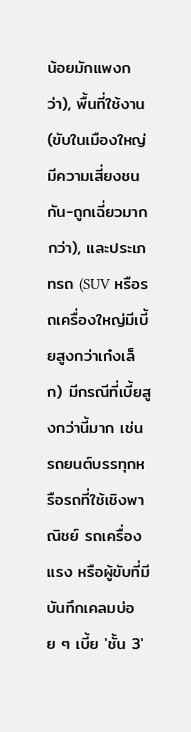น้อยมักแพงกว่า), พื้นที่ใช้งาน (ขับในเมืองใหญ่มีความเสี่ยงชนกัน-ถูกเฉี่ยวมากกว่า), และประเภทรถ (SUV หรือรถเครื่องใหญ่มีเบี้ยสูงกว่าเก๋งเล็ก) มีกรณีที่เบี้ยสูงกว่านี้มาก เช่น รถยนต์บรรทุกหรือรถที่ใช้เชิงพาณิชย์ รถเครื่องแรง หรือผู้ขับที่มีบันทึกเคลมบ่อย ๆ เบี้ย 'ชั้น 3'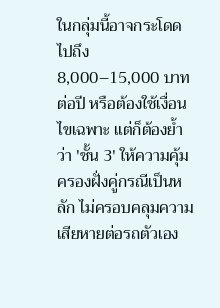ในกลุ่มนี้อาจกระโดดไปถึง 8,000–15,000 บาทต่อปี หรือต้องใช้เงื่อนไขเฉพาะ แต่ก็ต้องย้ำว่า 'ชั้น 3' ให้ความคุ้มครองฝั่งคู่กรณีเป็นหลัก ไม่ครอบคลุมความเสียหายต่อรถตัวเอง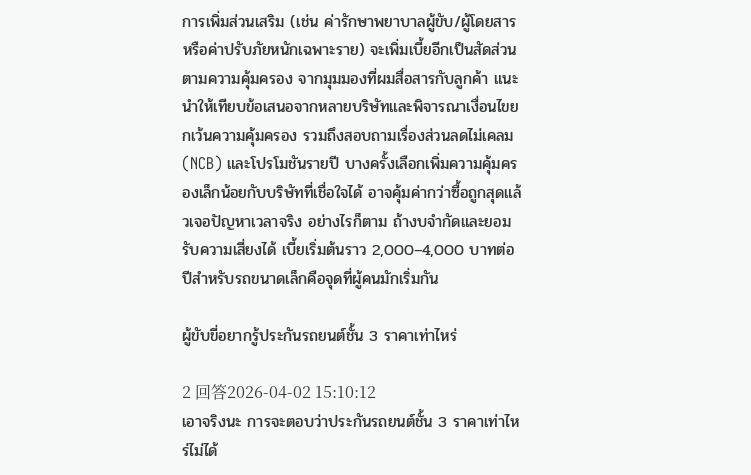การเพิ่มส่วนเสริม (เช่น ค่ารักษาพยาบาลผู้ขับ/ผู้โดยสาร หรือค่าปรับภัยหนักเฉพาะราย) จะเพิ่มเบี้ยอีกเป็นสัดส่วนตามความคุ้มครอง จากมุมมองที่ผมสื่อสารกับลูกค้า แนะนำให้เทียบข้อเสนอจากหลายบริษัทและพิจารณาเงื่อนไขยกเว้นความคุ้มครอง รวมถึงสอบถามเรื่องส่วนลดไม่เคลม (NCB) และโปรโมชันรายปี บางครั้งเลือกเพิ่มความคุ้มครองเล็กน้อยกับบริษัทที่เชื่อใจได้ อาจคุ้มค่ากว่าซื้อถูกสุดแล้วเจอปัญหาเวลาจริง อย่างไรก็ตาม ถ้างบจำกัดและยอมรับความเสี่ยงได้ เบี้ยเริ่มต้นราว 2,000–4,000 บาทต่อปีสำหรับรถขนาดเล็กคือจุดที่ผู้คนมักเริ่มกัน

ผู้ขับขี่อยากรู้ประกันรถยนต์ชั้น 3 ราคาเท่าไหร่

2 回答2026-04-02 15:10:12
เอาจริงนะ การจะตอบว่าประกันรถยนต์ชั้น 3 ราคาเท่าไหร่ไม่ได้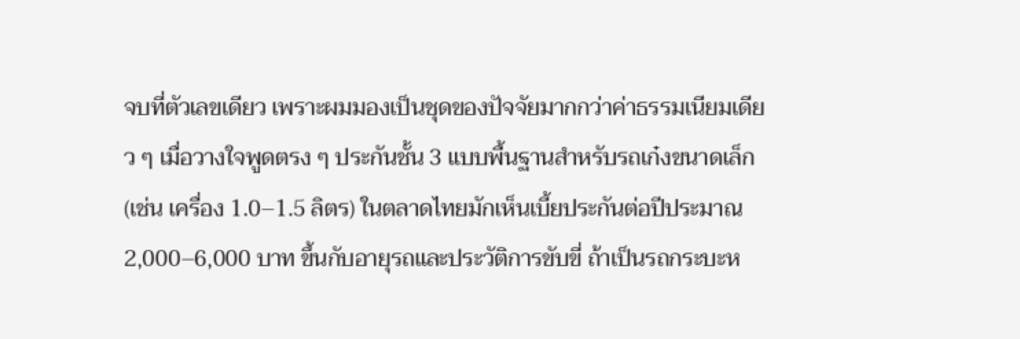จบที่ตัวเลขเดียว เพราะผมมองเป็นชุดของปัจจัยมากกว่าค่าธรรมเนียมเดียว ๆ เมื่อวางใจพูดตรง ๆ ประกันชั้น 3 แบบพื้นฐานสำหรับรถเก๋งขนาดเล็ก (เช่น เครื่อง 1.0–1.5 ลิตร) ในตลาดไทยมักเห็นเบี้ยประกันต่อปีประมาณ 2,000–6,000 บาท ขึ้นกับอายุรถและประวัติการขับขี่ ถ้าเป็นรถกระบะห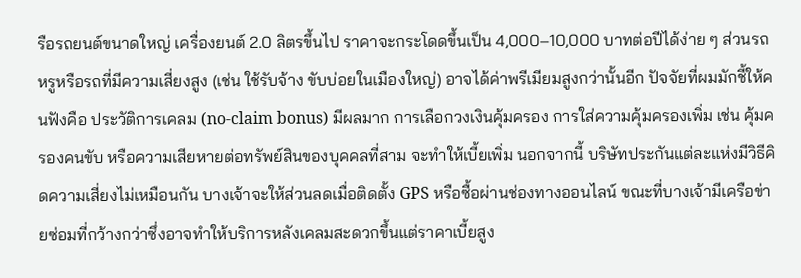รือรถยนต์ขนาดใหญ่ เครื่องยนต์ 2.0 ลิตรขึ้นไป ราคาจะกระโดดขึ้นเป็น 4,000–10,000 บาทต่อปีได้ง่าย ๆ ส่วนรถหรูหรือรถที่มีความเสี่ยงสูง (เช่น ใช้รับจ้าง ขับบ่อยในเมืองใหญ่) อาจได้ค่าพรีเมียมสูงกว่านั้นอีก ปัจจัยที่ผมมักชี้ให้คนฟังคือ ประวัติการเคลม (no-claim bonus) มีผลมาก การเลือกวงเงินคุ้มครอง การใส่ความคุ้มครองเพิ่ม เช่น คุ้มครองคนขับ หรือความเสียหายต่อทรัพย์สินของบุคคลที่สาม จะทำให้เบี้ยเพิ่ม นอกจากนี้ บริษัทประกันแต่ละแห่งมีวิธีคิดความเสี่ยงไม่เหมือนกัน บางเจ้าจะให้ส่วนลดเมื่อติดตั้ง GPS หรือซื้อผ่านช่องทางออนไลน์ ขณะที่บางเจ้ามีเครือข่ายซ่อมที่กว้างกว่าซึ่งอาจทำให้บริการหลังเคลมสะดวกขึ้นแต่ราคาเบี้ยสูง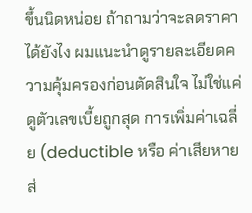ขึ้นนิดหน่อย ถ้าถามว่าจะลดราคาได้ยังไง ผมแนะนำดูรายละเอียดความคุ้มครองก่อนตัดสินใจ ไม่ใช่แค่ดูตัวเลขเบี้ยถูกสุด การเพิ่มค่าเฉลี่ย (deductible หรือ ค่าเสียหายส่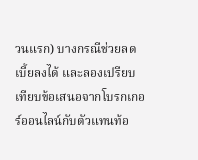วนแรก) บางกรณีช่วยลดเบี้ยลงได้ และลองเปรียบเทียบข้อเสนอจากโบรกเกอร์ออนไลน์กับตัวแทนท้อ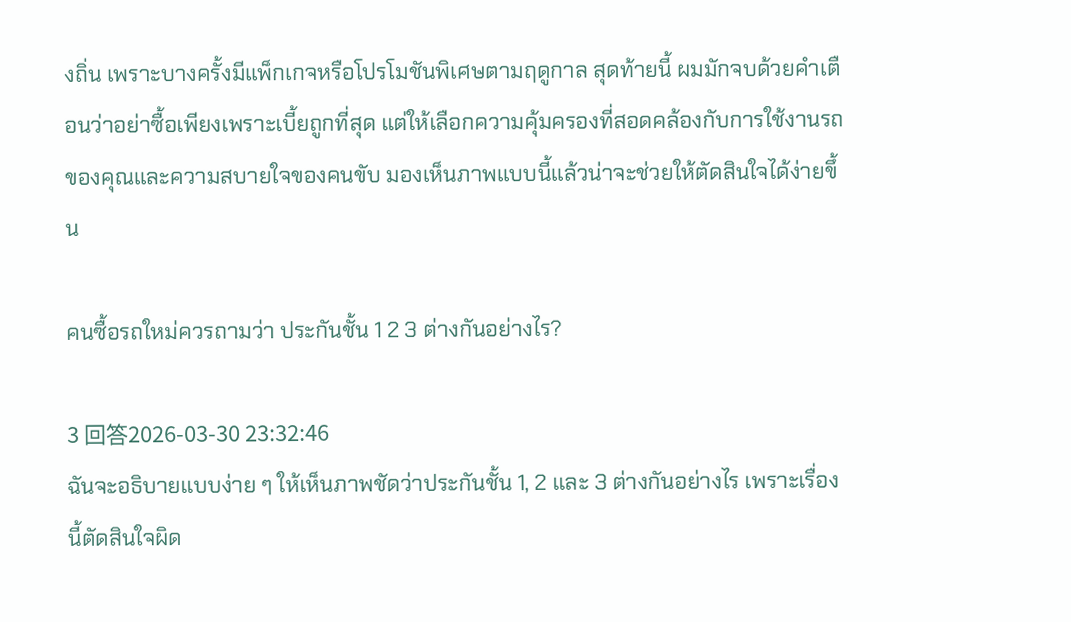งถิ่น เพราะบางครั้งมีแพ็กเกจหรือโปรโมชันพิเศษตามฤดูกาล สุดท้ายนี้ ผมมักจบด้วยคำเตือนว่าอย่าซื้อเพียงเพราะเบี้ยถูกที่สุด แต่ให้เลือกความคุ้มครองที่สอดคล้องกับการใช้งานรถของคุณและความสบายใจของคนขับ มองเห็นภาพแบบนี้แล้วน่าจะช่วยให้ตัดสินใจได้ง่ายขึ้น

คนซื้อรถใหม่ควรถามว่า ประกันชั้น 1 2 3 ต่างกันอย่างไร?

3 回答2026-03-30 23:32:46
ฉันจะอธิบายแบบง่าย ๆ ให้เห็นภาพชัดว่าประกันชั้น 1, 2 และ 3 ต่างกันอย่างไร เพราะเรื่องนี้ตัดสินใจผิด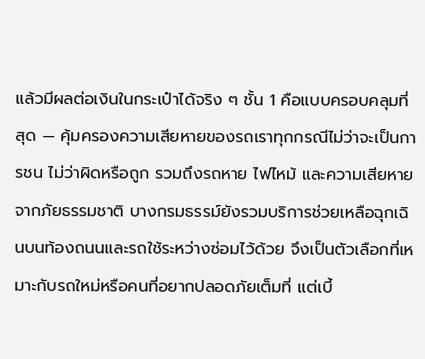แล้วมีผลต่อเงินในกระเป๋าได้จริง ๆ ชั้น 1 คือแบบครอบคลุมที่สุด — คุ้มครองความเสียหายของรถเราทุกกรณีไม่ว่าจะเป็นการชน ไม่ว่าผิดหรือถูก รวมถึงรถหาย ไฟไหม้ และความเสียหายจากภัยธรรมชาติ บางกรมธรรม์ยังรวมบริการช่วยเหลือฉุกเฉินบนท้องถนนและรถใช้ระหว่างซ่อมไว้ด้วย จึงเป็นตัวเลือกที่เหมาะกับรถใหม่หรือคนที่อยากปลอดภัยเต็มที่ แต่เบี้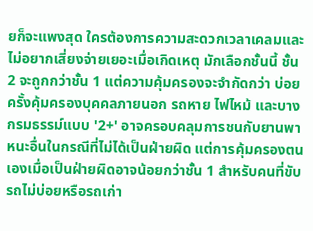ยก็จะแพงสุด ใครต้องการความสะดวกเวลาเคลมและไม่อยากเสี่ยงจ่ายเยอะเมื่อเกิดเหตุ มักเลือกชั้นนี้ ชั้น 2 จะถูกกว่าชั้น 1 แต่ความคุ้มครองจะจำกัดกว่า บ่อยครั้งคุ้มครองบุคคลภายนอก รถหาย ไฟไหม้ และบางกรมธรรม์แบบ '2+' อาจครอบคลุมการชนกับยานพาหนะอื่นในกรณีที่ไม่ได้เป็นฝ่ายผิด แต่การคุ้มครองตนเองเมื่อเป็นฝ่ายผิดอาจน้อยกว่าชั้น 1 สำหรับคนที่ขับรถไม่บ่อยหรือรถเก่า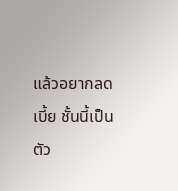แล้วอยากลดเบี้ย ชั้นนี้เป็นตัว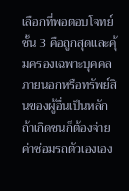เลือกที่พอตอบโจทย์ ชั้น 3 คือถูกสุดและคุ้มครองเฉพาะบุคคลภายนอกหรือทรัพย์สินของผู้อื่นเป็นหลัก ถ้าเกิดชนก็ต้องจ่ายค่าซ่อมรถตัวเองเอง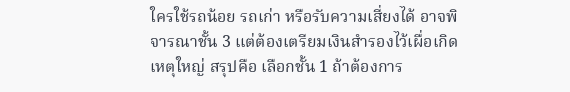ใครใช้รถน้อย รถเก่า หรือรับความเสี่ยงได้ อาจพิจารณาชั้น 3 แต่ต้องเตรียมเงินสำรองไว้เผื่อเกิดเหตุใหญ่ สรุปคือ เลือกชั้น 1 ถ้าต้องการ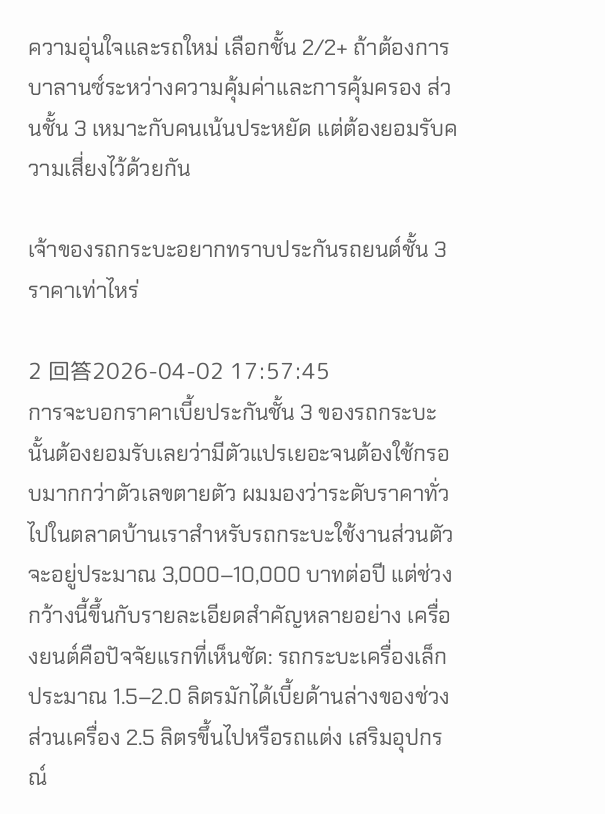ความอุ่นใจและรถใหม่ เลือกชั้น 2/2+ ถ้าต้องการบาลานซ์ระหว่างความคุ้มค่าและการคุ้มครอง ส่วนชั้น 3 เหมาะกับคนเน้นประหยัด แต่ต้องยอมรับความเสี่ยงไว้ด้วยกัน

เจ้าของรถกระบะอยากทราบประกันรถยนต์ชั้น 3 ราคาเท่าไหร่

2 回答2026-04-02 17:57:45
การจะบอกราคาเบี้ยประกันชั้น 3 ของรถกระบะนั้นต้องยอมรับเลยว่ามีตัวแปรเยอะจนต้องใช้กรอบมากกว่าตัวเลขตายตัว ผมมองว่าระดับราคาทั่วไปในตลาดบ้านเราสำหรับรถกระบะใช้งานส่วนตัวจะอยู่ประมาณ 3,000–10,000 บาทต่อปี แต่ช่วงกว้างนี้ขึ้นกับรายละเอียดสำคัญหลายอย่าง เครื่องยนต์คือปัจจัยแรกที่เห็นชัด: รถกระบะเครื่องเล็กประมาณ 1.5–2.0 ลิตรมักได้เบี้ยด้านล่างของช่วง ส่วนเครื่อง 2.5 ลิตรขึ้นไปหรือรถแต่ง เสริมอุปกรณ์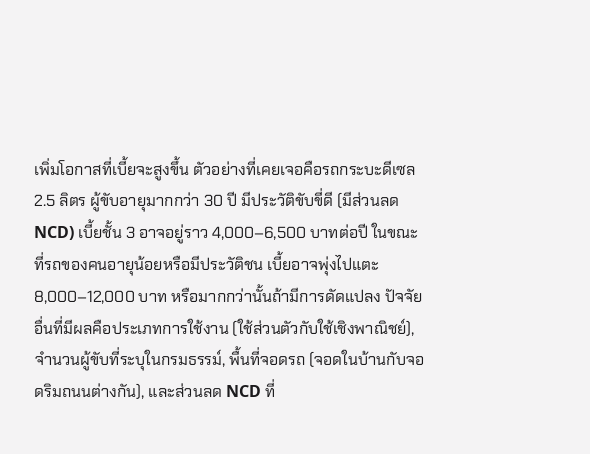เพิ่มโอกาสที่เบี้ยจะสูงขึ้น ตัวอย่างที่เคยเจอคือรถกระบะดีเซล 2.5 ลิตร ผู้ขับอายุมากกว่า 30 ปี มีประวัติขับขี่ดี (มีส่วนลด NCD) เบี้ยชั้น 3 อาจอยู่ราว 4,000–6,500 บาทต่อปี ในขณะที่รถของคนอายุน้อยหรือมีประวัติชน เบี้ยอาจพุ่งไปแตะ 8,000–12,000 บาท หรือมากกว่านั้นถ้ามีการดัดแปลง ปัจจัยอื่นที่มีผลคือประเภทการใช้งาน (ใช้ส่วนตัวกับใช้เชิงพาณิชย์), จำนวนผู้ขับที่ระบุในกรมธรรม์, พื้นที่จอดรถ (จอดในบ้านกับจอดริมถนนต่างกัน), และส่วนลด NCD ที่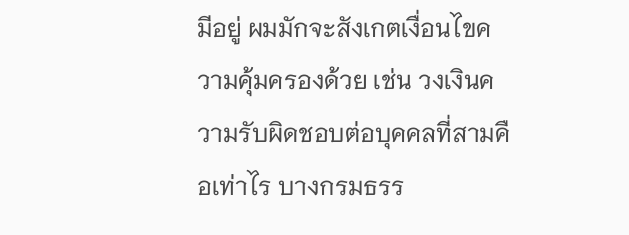มีอยู่ ผมมักจะสังเกตเงื่อนไขความคุ้มครองด้วย เช่น วงเงินความรับผิดชอบต่อบุคคลที่สามคือเท่าไร บางกรมธรร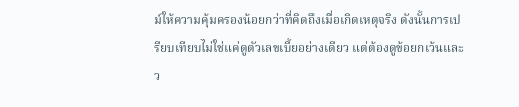ม์ให้ความคุ้มครองน้อยกว่าที่คิดถึงเมื่อเกิดเหตุจริง ดังนั้นการเปรียบเทียบไม่ใช่แค่ดูตัวเลขเบี้ยอย่างเดียว แต่ต้องดูข้อยกเว้นและว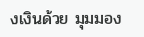งเงินด้วย มุมมอง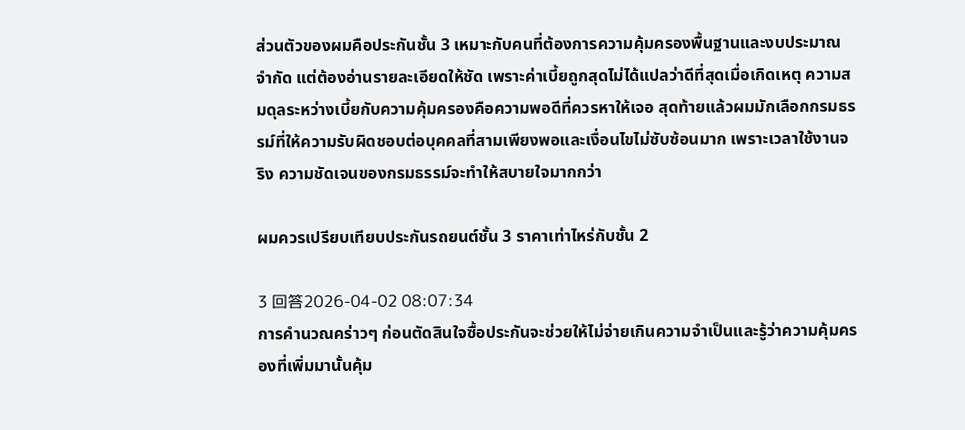ส่วนตัวของผมคือประกันชั้น 3 เหมาะกับคนที่ต้องการความคุ้มครองพื้นฐานและงบประมาณจำกัด แต่ต้องอ่านรายละเอียดให้ชัด เพราะค่าเบี้ยถูกสุดไม่ได้แปลว่าดีที่สุดเมื่อเกิดเหตุ ความสมดุลระหว่างเบี้ยกับความคุ้มครองคือความพอดีที่ควรหาให้เจอ สุดท้ายแล้วผมมักเลือกกรมธรรม์ที่ให้ความรับผิดชอบต่อบุคคลที่สามเพียงพอและเงื่อนไขไม่ซับซ้อนมาก เพราะเวลาใช้งานจริง ความชัดเจนของกรมธรรม์จะทำให้สบายใจมากกว่า

ผมควรเปรียบเทียบประกันรถยนต์ชั้น 3 ราคาเท่าไหร่กับชั้น 2

3 回答2026-04-02 08:07:34
การคำนวณคร่าวๆ ก่อนตัดสินใจซื้อประกันจะช่วยให้ไม่จ่ายเกินความจำเป็นและรู้ว่าความคุ้มครองที่เพิ่มมานั้นคุ้ม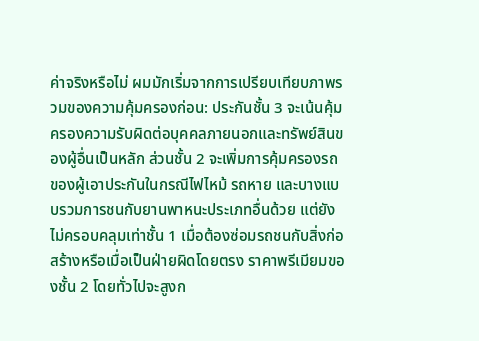ค่าจริงหรือไม่ ผมมักเริ่มจากการเปรียบเทียบภาพรวมของความคุ้มครองก่อน: ประกันชั้น 3 จะเน้นคุ้มครองความรับผิดต่อบุคคลภายนอกและทรัพย์สินของผู้อื่นเป็นหลัก ส่วนชั้น 2 จะเพิ่มการคุ้มครองรถของผู้เอาประกันในกรณีไฟไหม้ รถหาย และบางแบบรวมการชนกับยานพาหนะประเภทอื่นด้วย แต่ยังไม่ครอบคลุมเท่าชั้น 1 เมื่อต้องซ่อมรถชนกับสิ่งก่อสร้างหรือเมื่อเป็นฝ่ายผิดโดยตรง ราคาพรีเมียมของชั้น 2 โดยทั่วไปจะสูงก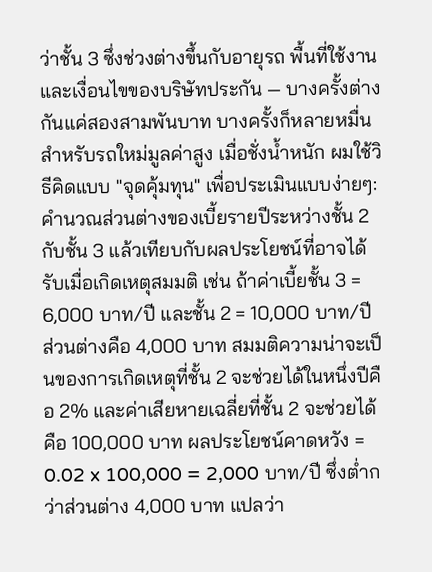ว่าชั้น 3 ซึ่งช่วงต่างขึ้นกับอายุรถ พื้นที่ใช้งาน และเงื่อนไขของบริษัทประกัน — บางครั้งต่างกันแค่สองสามพันบาท บางครั้งก็หลายหมื่นสำหรับรถใหม่มูลค่าสูง เมื่อชั่งน้ำหนัก ผมใช้วิธีคิดแบบ "จุดคุ้มทุน" เพื่อประเมินแบบง่ายๆ: คำนวณส่วนต่างของเบี้ยรายปีระหว่างชั้น 2 กับชั้น 3 แล้วเทียบกับผลประโยชน์ที่อาจได้รับเมื่อเกิดเหตุสมมติ เช่น ถ้าค่าเบี้ยชั้น 3 = 6,000 บาท/ปี และชั้น 2 = 10,000 บาท/ปี ส่วนต่างคือ 4,000 บาท สมมติความน่าจะเป็นของการเกิดเหตุที่ชั้น 2 จะช่วยได้ในหนึ่งปีคือ 2% และค่าเสียหายเฉลี่ยที่ชั้น 2 จะช่วยได้คือ 100,000 บาท ผลประโยชน์คาดหวัง = 0.02 x 100,000 = 2,000 บาท/ปี ซึ่งต่ำกว่าส่วนต่าง 4,000 บาท แปลว่า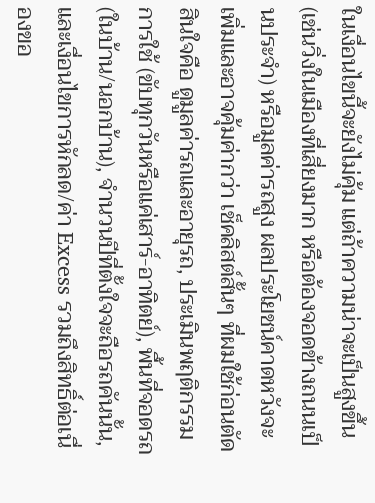ในเงื่อนไขนี้จะยังไม่คุ้ม แต่ถ้าความน่าจะเป็นสูงขึ้น (เช่นวิ่งในเมืองที่เสี่ยงมาก หรือต้องจอดข้างถนนเป็นประจำ) หรือมูลค่ารถสูง ผลประโยชน์คาดหวังจะเพิ่มและอาจคุ้มค่ากว่า เช็คลิสต์สั้นๆ ที่ผมใช้ก่อนตัดสินใจคือ ดูมูลค่ารถและอายุรถ, ประเมินพฤติกรรมการใช้ (ขับทุกวันหรือแค่เสาร์-อาทิตย์), พื้นที่จอดรถ (ในบ้าน/นอกบ้าน), จำนวนปีที่ตั้งใจจะถือรถคันนั้น, และเงื่อนไขการหักลด/ค่า Excess รวมถึงสิทธิ์ต่อเนื่องขอ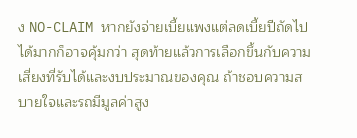ง NO-CLAIM หากยังจ่ายเบี้ยแพงแต่ลดเบี้ยปีถัดไปได้มากก็อาจคุ้มกว่า สุดท้ายแล้วการเลือกขึ้นกับความเสี่ยงที่รับได้และงบประมาณของคุณ ถ้าชอบความสบายใจและรถมีมูลค่าสูง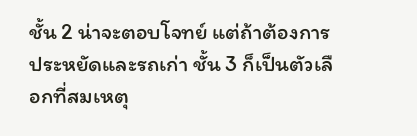ชั้น 2 น่าจะตอบโจทย์ แต่ถ้าต้องการประหยัดและรถเก่า ชั้น 3 ก็เป็นตัวเลือกที่สมเหตุ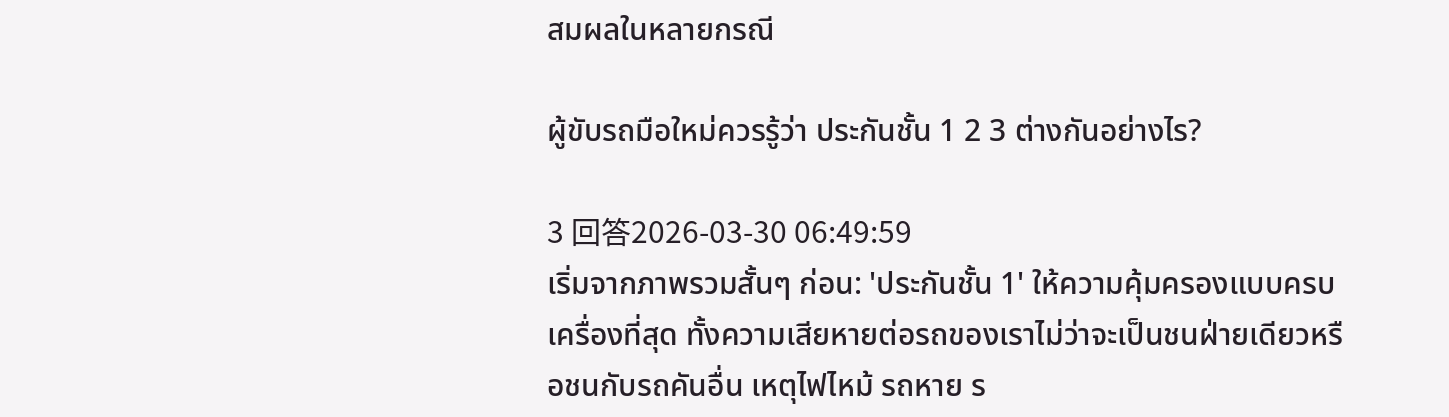สมผลในหลายกรณี

ผู้ขับรถมือใหม่ควรรู้ว่า ประกันชั้น 1 2 3 ต่างกันอย่างไร?

3 回答2026-03-30 06:49:59
เริ่มจากภาพรวมสั้นๆ ก่อน: 'ประกันชั้น 1' ให้ความคุ้มครองแบบครบเครื่องที่สุด ทั้งความเสียหายต่อรถของเราไม่ว่าจะเป็นชนฝ่ายเดียวหรือชนกับรถคันอื่น เหตุไฟไหม้ รถหาย ร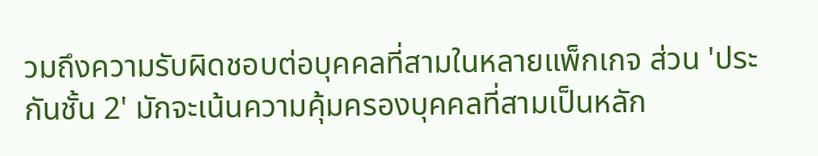วมถึงความรับผิดชอบต่อบุคคลที่สามในหลายแพ็กเกจ ส่วน 'ประกันชั้น 2' มักจะเน้นความคุ้มครองบุคคลที่สามเป็นหลัก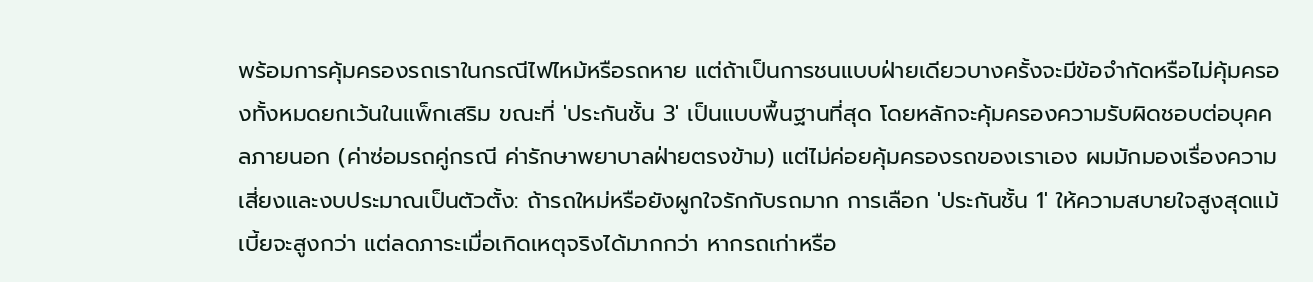พร้อมการคุ้มครองรถเราในกรณีไฟไหม้หรือรถหาย แต่ถ้าเป็นการชนแบบฝ่ายเดียวบางครั้งจะมีข้อจำกัดหรือไม่คุ้มครองทั้งหมดยกเว้นในแพ็กเสริม ขณะที่ 'ประกันชั้น 3' เป็นแบบพื้นฐานที่สุด โดยหลักจะคุ้มครองความรับผิดชอบต่อบุคคลภายนอก (ค่าซ่อมรถคู่กรณี ค่ารักษาพยาบาลฝ่ายตรงข้าม) แต่ไม่ค่อยคุ้มครองรถของเราเอง ผมมักมองเรื่องความเสี่ยงและงบประมาณเป็นตัวตั้ง: ถ้ารถใหม่หรือยังผูกใจรักกับรถมาก การเลือก 'ประกันชั้น 1' ให้ความสบายใจสูงสุดแม้เบี้ยจะสูงกว่า แต่ลดภาระเมื่อเกิดเหตุจริงได้มากกว่า หากรถเก่าหรือ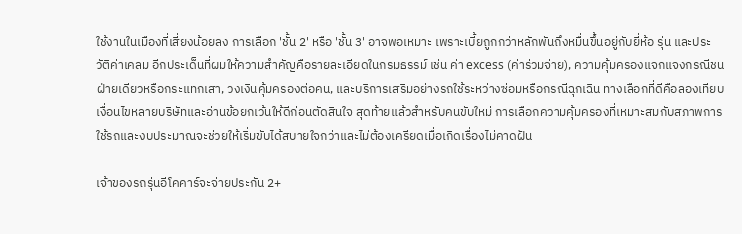ใช้งานในเมืองที่เสี่ยงน้อยลง การเลือก 'ชั้น 2' หรือ 'ชั้น 3' อาจพอเหมาะ เพราะเบี้ยถูกกว่าหลักพันถึงหมื่นขึ้นอยู่กับยี่ห้อ รุ่น และประวัติค่าเคลม อีกประเด็นที่ผมให้ความสำคัญคือรายละเอียดในกรมธรรม์ เช่น ค่า excess (ค่าร่วมจ่าย), ความคุ้มครองแจกแจงกรณีชนฝ่ายเดียวหรือกระแทกเสา, วงเงินคุ้มครองต่อคน, และบริการเสริมอย่างรถใช้ระหว่างซ่อมหรือกรณีฉุกเฉิน ทางเลือกที่ดีคือลองเทียบเงื่อนไขหลายบริษัทและอ่านข้อยกเว้นให้ดีก่อนตัดสินใจ สุดท้ายแล้วสำหรับคนขับใหม่ การเลือกความคุ้มครองที่เหมาะสมกับสภาพการใช้รถและงบประมาณจะช่วยให้เริ่มขับได้สบายใจกว่าและไม่ต้องเครียดเมื่อเกิดเรื่องไม่คาดฝัน

เจ้าของรถรุ่นอีโคคาร์จะจ่ายประกัน 2+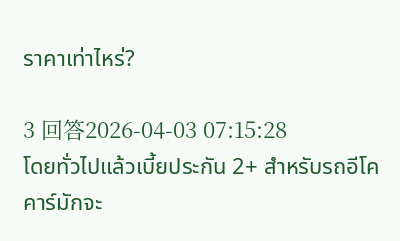ราคาเท่าไหร่?

3 回答2026-04-03 07:15:28
โดยทั่วไปแล้วเบี้ยประกัน 2+ สำหรับรถอีโคคาร์มักจะ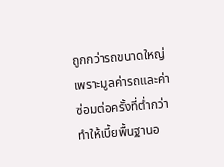ถูกกว่ารถขนาดใหญ่ เพราะมูลค่ารถและค่าซ่อมต่อครั้งที่ต่ำกว่า ทำให้เบี้ยพื้นฐานอ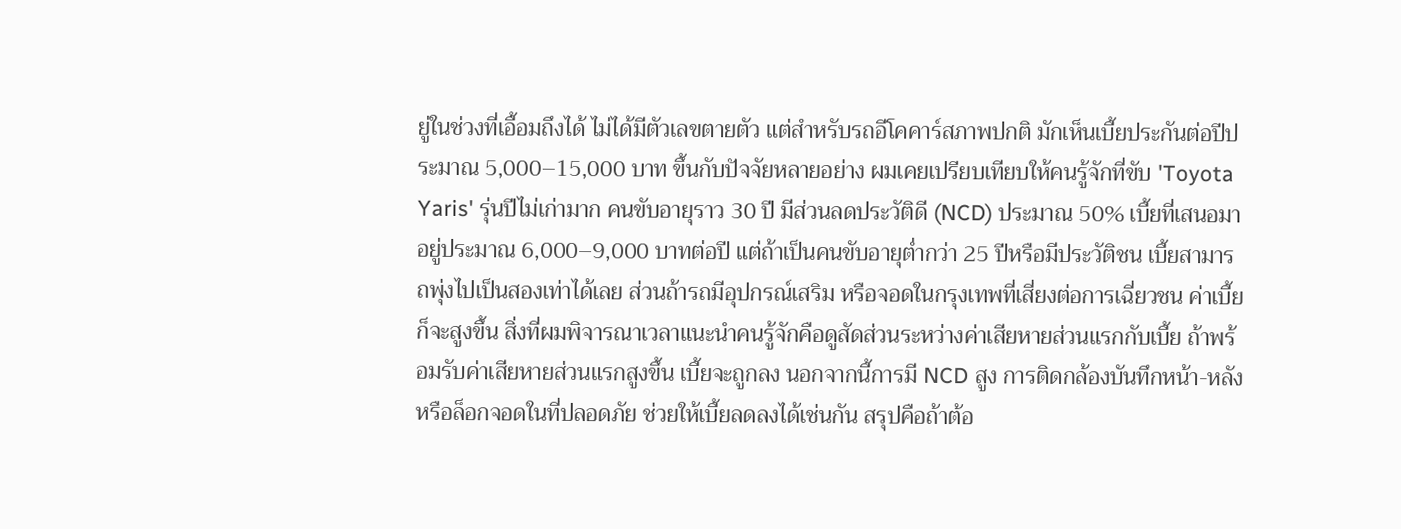ยู่ในช่วงที่เอื้อมถึงได้ ไม่ได้มีตัวเลขตายตัว แต่สำหรับรถอีโคคาร์สภาพปกติ มักเห็นเบี้ยประกันต่อปีประมาณ 5,000–15,000 บาท ขึ้นกับปัจจัยหลายอย่าง ผมเคยเปรียบเทียบให้คนรู้จักที่ขับ 'Toyota Yaris' รุ่นปีไม่เก่ามาก คนขับอายุราว 30 ปี มีส่วนลดประวัติดี (NCD) ประมาณ 50% เบี้ยที่เสนอมาอยู่ประมาณ 6,000–9,000 บาทต่อปี แต่ถ้าเป็นคนขับอายุต่ำกว่า 25 ปีหรือมีประวัติชน เบี้ยสามารถพุ่งไปเป็นสองเท่าได้เลย ส่วนถ้ารถมีอุปกรณ์เสริม หรือจอดในกรุงเทพที่เสี่ยงต่อการเฉี่ยวชน ค่าเบี้ยก็จะสูงขึ้น สิ่งที่ผมพิจารณาเวลาแนะนำคนรู้จักคือดูสัดส่วนระหว่างค่าเสียหายส่วนแรกกับเบี้ย ถ้าพร้อมรับค่าเสียหายส่วนแรกสูงขึ้น เบี้ยจะถูกลง นอกจากนี้การมี NCD สูง การติดกล้องบันทึกหน้า-หลัง หรือล็อกจอดในที่ปลอดภัย ช่วยให้เบี้ยลดลงได้เช่นกัน สรุปคือถ้าต้อ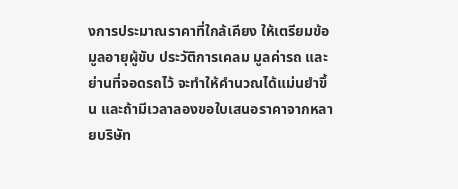งการประมาณราคาที่ใกล้เคียง ให้เตรียมข้อมูลอายุผู้ขับ ประวัติการเคลม มูลค่ารถ และย่านที่จอดรถไว้ จะทำให้คำนวณได้แม่นยำขึ้น และถ้ามีเวลาลองขอใบเสนอราคาจากหลายบริษัท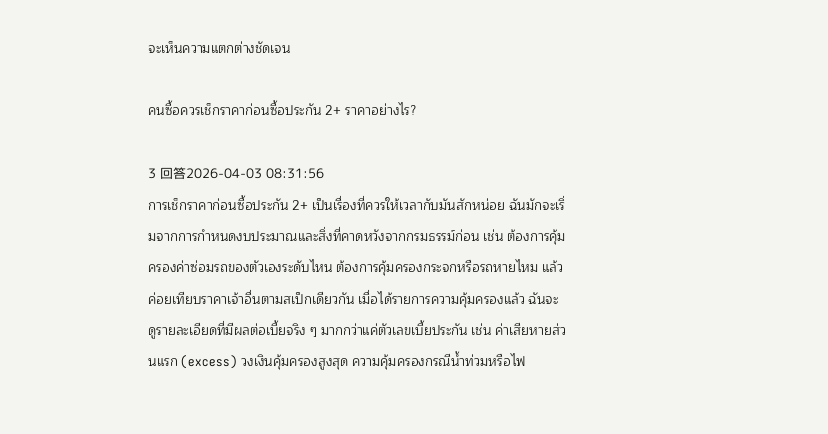จะเห็นความแตกต่างชัดเจน

คนซื้อควรเช็กราคาก่อนซื้อประกัน 2+ ราคาอย่างไร?

3 回答2026-04-03 08:31:56
การเช็กราคาก่อนซื้อประกัน 2+ เป็นเรื่องที่ควรให้เวลากับมันสักหน่อย ฉันมักจะเริ่มจากการกำหนดงบประมาณและสิ่งที่คาดหวังจากกรมธรรม์ก่อน เช่น ต้องการคุ้มครองค่าซ่อมรถของตัวเองระดับไหน ต้องการคุ้มครองกระจกหรือรถหายไหม แล้วค่อยเทียบราคาเจ้าอื่นตามสเป็กเดียวกัน เมื่อได้รายการความคุ้มครองแล้ว ฉันจะดูรายละเอียดที่มีผลต่อเบี้ยจริง ๆ มากกว่าแค่ตัวเลขเบี้ยประกัน เช่น ค่าเสียหายส่วนแรก (excess) วงเงินคุ้มครองสูงสุด ความคุ้มครองกรณีน้ำท่วมหรือไฟ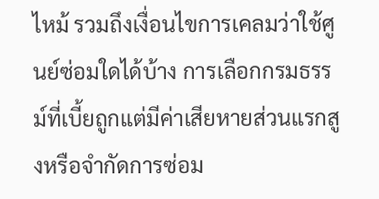ไหม้ รวมถึงเงื่อนไขการเคลมว่าใช้ศูนย์ซ่อมใดได้บ้าง การเลือกกรมธรรม์ที่เบี้ยถูกแต่มีค่าเสียหายส่วนแรกสูงหรือจำกัดการซ่อม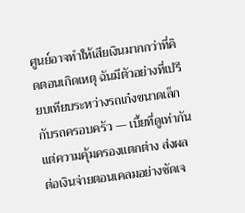ศูนย์อาจทำให้เสียเงินมากกว่าที่คิดตอนเกิดเหตุ ฉันมีตัวอย่างที่เปรียบเทียบระหว่างรถเก๋งขนาดเล็กกับรถครอบครัว — เบี้ยที่ดูเท่ากันแต่ความคุ้มครองแตกต่าง ส่งผลต่อเงินจ่ายตอนเคลมอย่างชัดเจ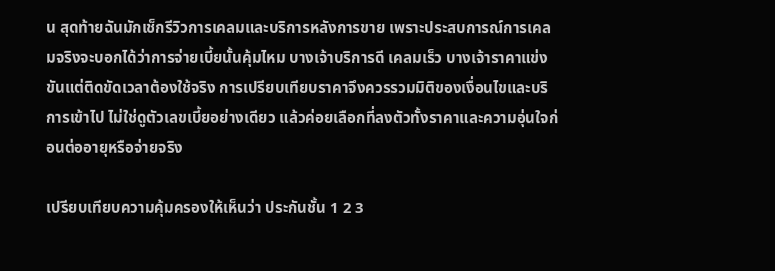น สุดท้ายฉันมักเช็กรีวิวการเคลมและบริการหลังการขาย เพราะประสบการณ์การเคลมจริงจะบอกได้ว่าการจ่ายเบี้ยนั้นคุ้มไหม บางเจ้าบริการดี เคลมเร็ว บางเจ้าราคาแข่งขันแต่ติดขัดเวลาต้องใช้จริง การเปรียบเทียบราคาจึงควรรวมมิติของเงื่อนไขและบริการเข้าไป ไม่ใช่ดูตัวเลขเบี้ยอย่างเดียว แล้วค่อยเลือกที่ลงตัวทั้งราคาและความอุ่นใจก่อนต่ออายุหรือจ่ายจริง

เปรียบเทียบความคุ้มครองให้เห็นว่า ประกันชั้น 1 2 3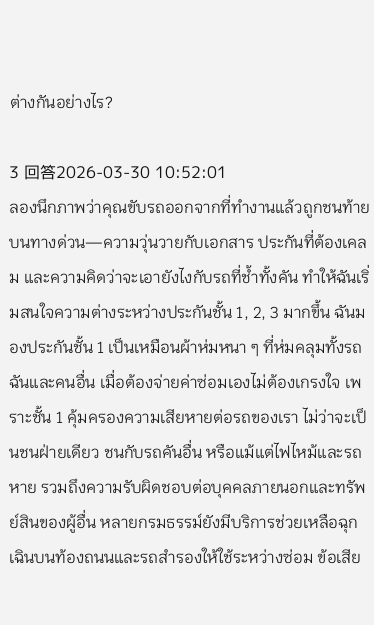ต่างกันอย่างไร?

3 回答2026-03-30 10:52:01
ลองนึกภาพว่าคุณขับรถออกจากที่ทำงานแล้วถูกชนท้ายบนทางด่วน—ความวุ่นวายกับเอกสาร ประกันที่ต้องเคลม และความคิดว่าจะเอายังไงกับรถที่ช้ำทั้งคัน ทำให้ฉันเริ่มสนใจความต่างระหว่างประกันชั้น 1, 2, 3 มากขึ้น ฉันมองประกันชั้น 1 เป็นเหมือนผ้าห่มหนา ๆ ที่ห่มคลุมทั้งรถฉันและคนอื่น เมื่อต้องจ่ายค่าซ่อมเองไม่ต้องเกรงใจ เพราะชั้น 1 คุ้มครองความเสียหายต่อรถของเรา ไม่ว่าจะเป็นชนฝ่ายเดียว ชนกับรถคันอื่น หรือแม้แต่ไฟไหม้และรถหาย รวมถึงความรับผิดชอบต่อบุคคลภายนอกและทรัพย์สินของผู้อื่น หลายกรมธรรม์ยังมีบริการช่วยเหลือฉุกเฉินบนท้องถนนและรถสำรองให้ใช้ระหว่างซ่อม ข้อเสีย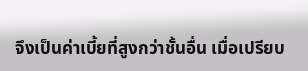จึงเป็นค่าเบี้ยที่สูงกว่าชั้นอื่น เมื่อเปรียบ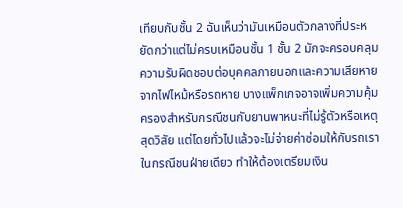เทียบกับชั้น 2 ฉันเห็นว่ามันเหมือนตัวกลางที่ประหยัดกว่าแต่ไม่ครบเหมือนชั้น 1 ชั้น 2 มักจะครอบคลุมความรับผิดชอบต่อบุคคลภายนอกและความเสียหายจากไฟไหม้หรือรถหาย บางแพ็กเกจอาจเพิ่มความคุ้มครองสำหรับกรณีชนกับยานพาหนะที่ไม่รู้ตัวหรือเหตุสุดวิสัย แต่โดยทั่วไปแล้วจะไม่จ่ายค่าซ่อมให้กับรถเราในกรณีชนฝ่ายเดียว ทำให้ต้องเตรียมเงิน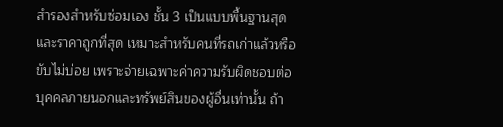สำรองสำหรับซ่อมเอง ชั้น 3 เป็นแบบพื้นฐานสุดและราคาถูกที่สุด เหมาะสำหรับคนที่รถเก่าแล้วหรือขับไม่บ่อย เพราะจ่ายเฉพาะค่าความรับผิดชอบต่อบุคคลภายนอกและทรัพย์สินของผู้อื่นเท่านั้น ถ้า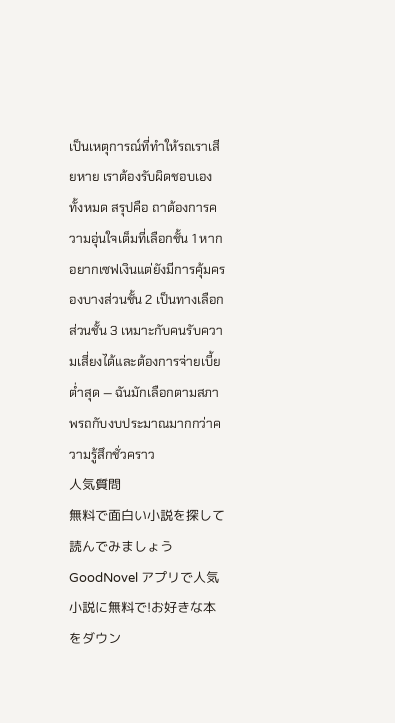เป็นเหตุการณ์ที่ทำให้รถเราเสียหาย เราต้องรับผิดชอบเองทั้งหมด สรุปคือ ถาต้องการความอุ่นใจเต็มที่เลือกชั้น 1 หากอยากเซฟเงินแต่ยังมีการคุ้มครองบางส่วนชั้น 2 เป็นทางเลือก ส่วนชั้น 3 เหมาะกับคนรับความเสี่ยงได้และต้องการจ่ายเบี้ยต่ำสุด — ฉันมักเลือกตามสภาพรถกับงบประมาณมากกว่าความรู้สึกชั่วคราว
人気質問
無料で面白い小説を探して読んでみましょう
GoodNovel アプリで人気小説に無料で!お好きな本をダウン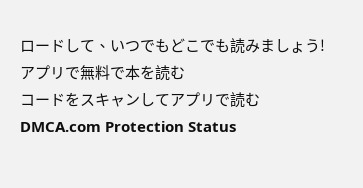ロードして、いつでもどこでも読みましょう!
アプリで無料で本を読む
コードをスキャンしてアプリで読む
DMCA.com Protection Status